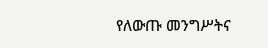የለውጡ መንግሥትና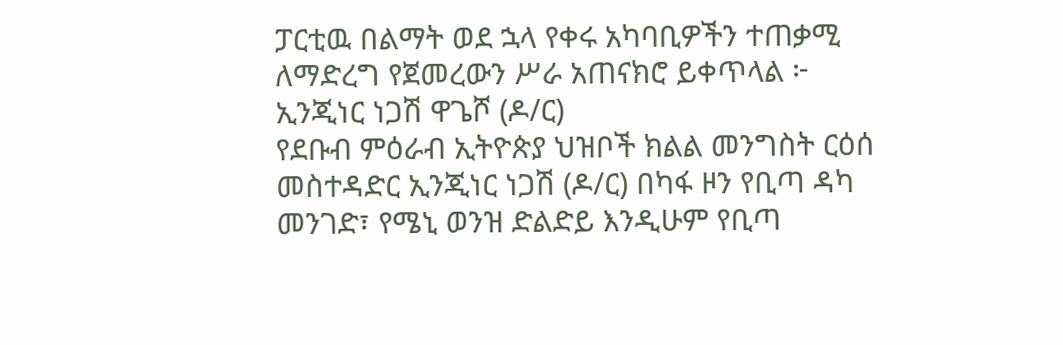ፓርቲዉ በልማት ወደ ኋላ የቀሩ አካባቢዎችን ተጠቃሚ ለማድረግ የጀመረውን ሥራ አጠናክሮ ይቀጥላል ፦ ኢንጂነር ነጋሽ ዋጌሾ (ዶ/ር)
የደቡብ ምዕራብ ኢትዮጵያ ህዝቦች ክልል መንግስት ርዕሰ መስተዳድር ኢንጂነር ነጋሽ (ዶ/ር) በካፋ ዞን የቢጣ ዳካ መንገድ፣ የሜኒ ወንዝ ድልድይ እንዲሁም የቢጣ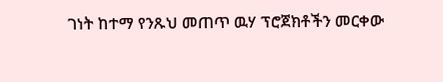ገነት ከተማ የንጹህ መጠጥ ዉሃ ፕሮጀክቶችን መርቀው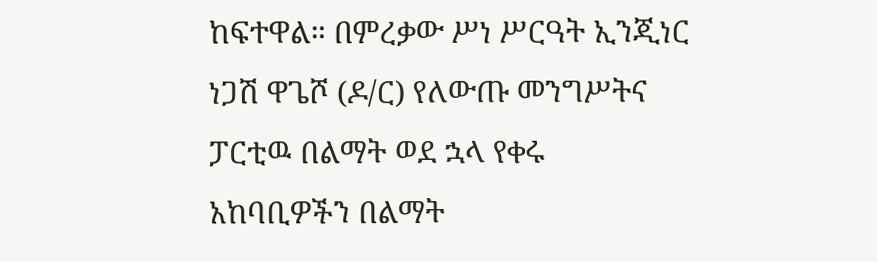ከፍተዋል። በምረቃው ሥነ ሥርዓት ኢንጂነር ነጋሽ ዋጌሾ (ዶ/ር) የለውጡ መንግሥትና ፓርቲዉ በልማት ወደ ኋላ የቀሩ አከባቢዎችን በልማት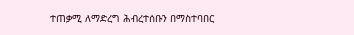ተጠቃሚ ለማድረግ ሕብረተሰቡን በማስተባበር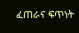ፈጠራና ፍጥነት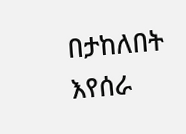በታከለበት እየሰራ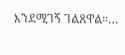እንደሚገኝ ገልጸዋል።…